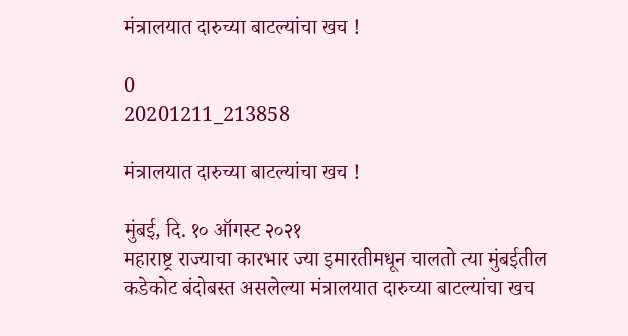मंत्रालयात दारुच्या बाटल्यांचा खच !

0
20201211_213858

मंत्रालयात दारुच्या बाटल्यांचा खच !

मुंबई, दि. १० ऑगस्ट २०२१
महाराष्ट्र राज्याचा कारभार ज्या इमारतीमधून चालतो त्या मुंबईतील कडेकोट बंदोबस्त असलेल्या मंत्रालयात दारुच्या बाटल्यांचा खच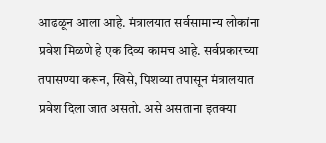आढळून आला आहे. मंत्रालयात सर्वसामान्य लोकांना प्रवेश मिळणे हे एक दिव्य कामच आहे. सर्वप्रकारच्या तपासण्या करून, खिसे, पिशव्या तपासून मंत्रालयात प्रवेश दिला जात असतो. असे असताना इतक्या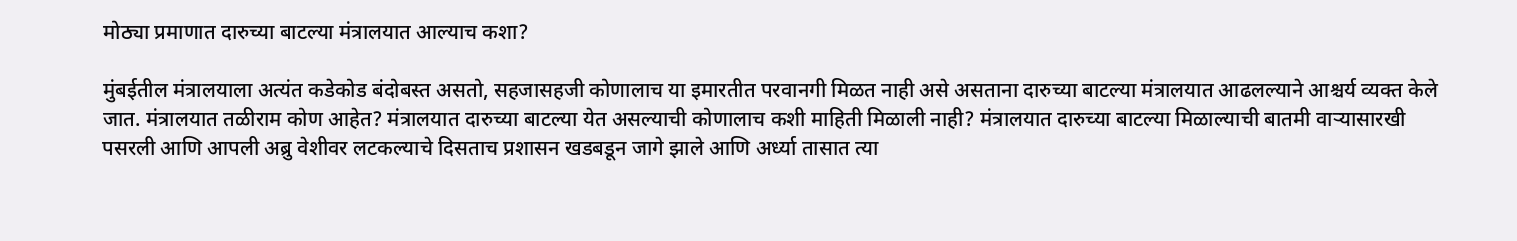मोठ्या प्रमाणात दारुच्या बाटल्या मंत्रालयात आल्याच कशा?

मुंबईतील मंत्रालयाला अत्यंत कडेकोड बंदोबस्त असतो, सहजासहजी कोणालाच या इमारतीत परवानगी मिळत नाही असे असताना दारुच्या बाटल्या मंत्रालयात आढलल्याने आश्चर्य व्यक्त केले जात. मंत्रालयात तळीराम कोण आहेत? मंत्रालयात दारुच्या बाटल्या येत असल्याची कोणालाच कशी माहिती मिळाली नाही? मंत्रालयात दारुच्या बाटल्या मिळाल्याची बातमी वाऱ्यासारखी पसरली आणि आपली अब्रु वेशीवर लटकल्याचे दिसताच प्रशासन खडबडून जागे झाले आणि अर्ध्या तासात त्या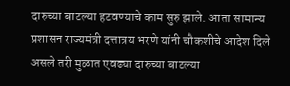दारुच्या बाटल्या हटवण्याचे काम सुरु झाले. आता सामान्य प्रशासन राज्यमंत्री दत्तात्रय भरणे यांनी चौकशीचे आदेश दिले असले तरी मुळात एवढ्या दारुच्या बाटल्या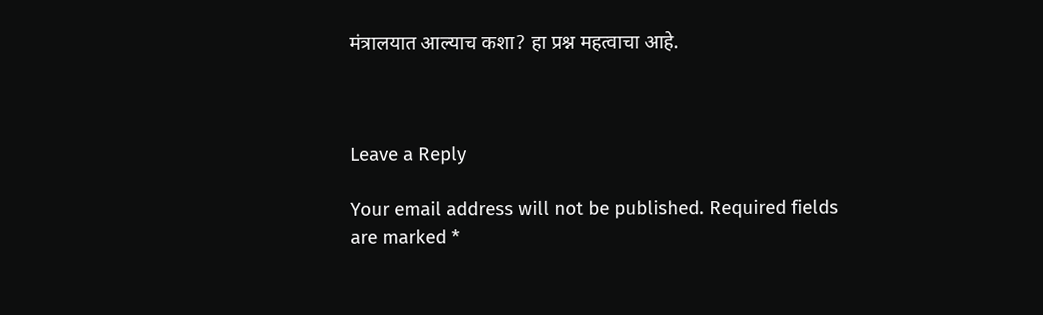मंत्रालयात आल्याच कशा? हा प्रश्न महत्वाचा आहे.



Leave a Reply

Your email address will not be published. Required fields are marked *